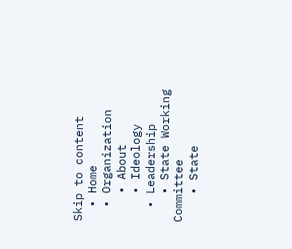Skip to content
  • Home
  • Organization
    • About
    • Ideology
  • Leadership
    • State Working Committee
    • State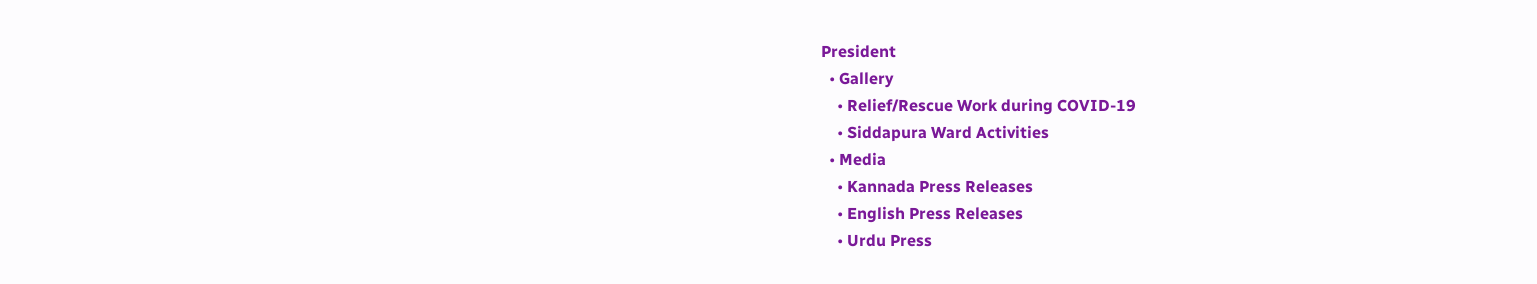President
  • Gallery
    • Relief/Rescue Work during COVID-19
    • Siddapura Ward Activities
  • Media
    • Kannada Press Releases
    • English Press Releases
    • Urdu Press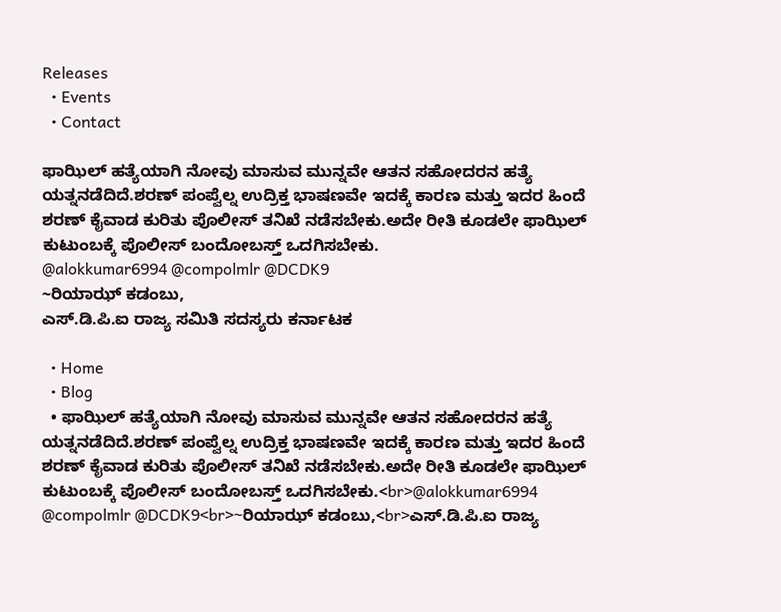Releases
  • Events
  • Contact

ಫಾಝಿಲ್ ಹತ್ಯೆಯಾಗಿ ನೋವು ಮಾಸುವ ಮುನ್ನವೇ ಆತನ ಸಹೋದರನ ಹತ್ಯೆ ಯತ್ನನಡೆದಿದೆ.ಶರಣ್ ಪಂಪ್ವೆಲ್ನ ಉದ್ರಿಕ್ತ ಭಾಷಣವೇ ಇದಕ್ಕೆ ಕಾರಣ ಮತ್ತು ಇದರ ಹಿಂದೆ ಶರಣ್ ಕೈವಾಡ ಕುರಿತು ಪೊಲೀಸ್ ತನಿಖೆ ನಡೆಸಬೇಕು.ಅದೇ ರೀತಿ ಕೂಡಲೇ ಫಾಝಿಲ್ ಕುಟುಂಬಕ್ಕೆ ಪೊಲೀಸ್ ಬಂದೋಬಸ್ತ್ ಒದಗಿಸಬೇಕು.
@alokkumar6994 @compolmlr @DCDK9
~ರಿಯಾಝ್ ಕಡಂಬು,
ಎಸ್.ಡಿ.ಪಿ.ಐ ರಾಜ್ಯ ಸಮಿತಿ ಸದಸ್ಯರು ಕರ್ನಾಟಕ

  • Home
  • Blog
  • ಫಾಝಿಲ್ ಹತ್ಯೆಯಾಗಿ ನೋವು ಮಾಸುವ ಮುನ್ನವೇ ಆತನ ಸಹೋದರನ ಹತ್ಯೆ ಯತ್ನನಡೆದಿದೆ.ಶರಣ್ ಪಂಪ್ವೆಲ್ನ ಉದ್ರಿಕ್ತ ಭಾಷಣವೇ ಇದಕ್ಕೆ ಕಾರಣ ಮತ್ತು ಇದರ ಹಿಂದೆ ಶರಣ್ ಕೈವಾಡ ಕುರಿತು ಪೊಲೀಸ್ ತನಿಖೆ ನಡೆಸಬೇಕು.ಅದೇ ರೀತಿ ಕೂಡಲೇ ಫಾಝಿಲ್ ಕುಟುಂಬಕ್ಕೆ ಪೊಲೀಸ್ ಬಂದೋಬಸ್ತ್ ಒದಗಿಸಬೇಕು.<br>@alokkumar6994 @compolmlr @DCDK9<br>~ರಿಯಾಝ್ ಕಡಂಬು,<br>ಎಸ್.ಡಿ.ಪಿ.ಐ ರಾಜ್ಯ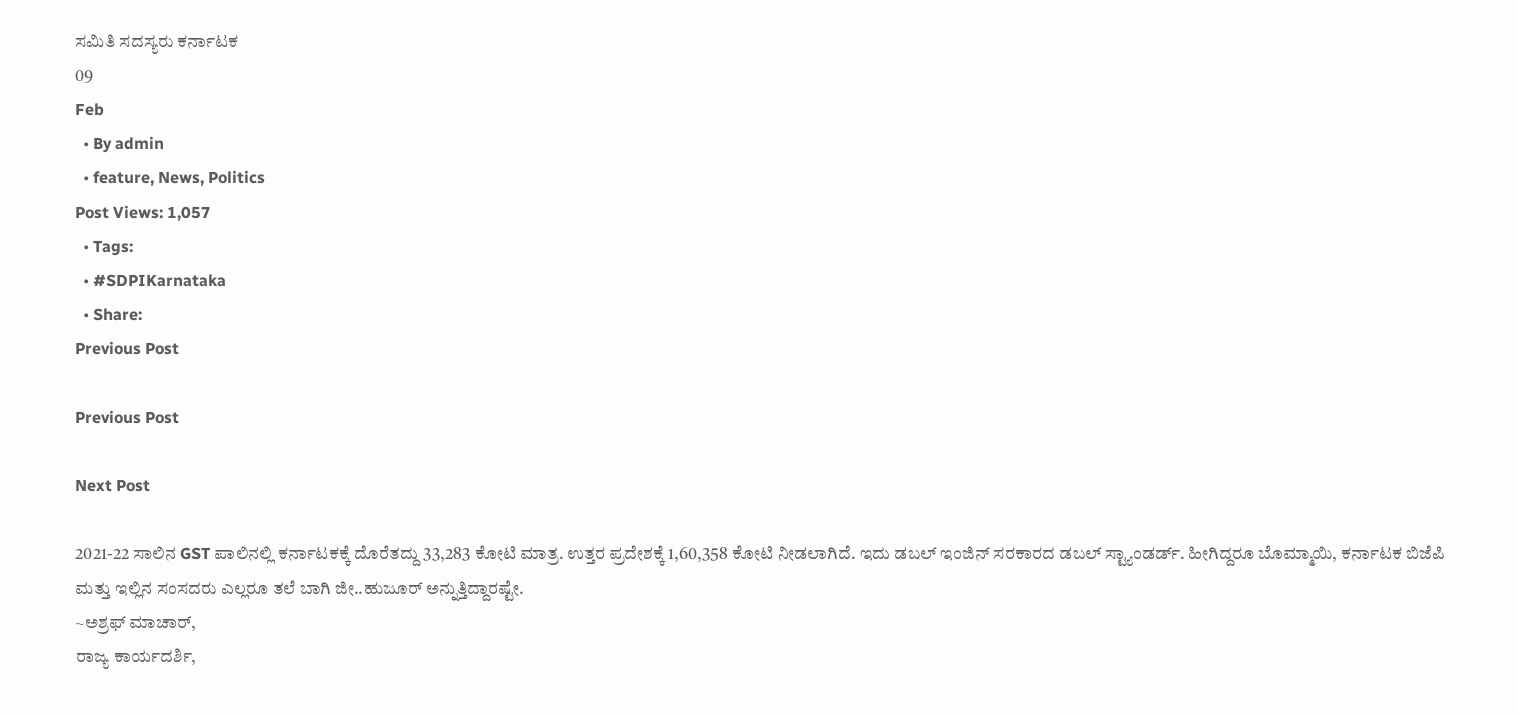ಸಮಿತಿ ಸದಸ್ಯರು ಕರ್ನಾಟಕ
09
Feb
  • By admin
  • feature, News, Politics
Post Views: 1,057
  • Tags:
  • #SDPIKarnataka
  • Share:
Previous Post

Previous Post

Next Post

2021-22 ಸಾಲಿನ GST ಪಾಲಿನಲ್ಲಿ ಕರ್ನಾಟಕಕ್ಕೆ ದೊರೆತದ್ದು 33,283 ಕೋಟಿ ಮಾತ್ರ. ಉತ್ತರ ಪ್ರದೇಶಕ್ಕೆ 1,60,358 ಕೋಟಿ ನೀಡಲಾಗಿದೆ. ಇದು ಡಬಲ್ ಇಂಜಿನ್‌ ಸರಕಾರದ ಡಬಲ್ ಸ್ಟ್ಯಾಂಡರ್ಡ್. ಹೀಗಿದ್ದರೂ ಬೊಮ್ಮಾಯಿ, ಕರ್ನಾಟಕ ಬಿಜೆಪಿ ಮತ್ತು ಇಲ್ಲಿನ ಸಂಸದರು ಎಲ್ಲರೂ ತಲೆ ಬಾಗಿ ಜೀ..ಹುಜೂರ್ ಅನ್ನುತ್ತಿದ್ದಾರಷ್ಟೇ.
~ಅಶ್ರಫ್ ಮಾಚಾರ್,
ರಾಜ್ಯ ಕಾರ್ಯದರ್ಶಿ,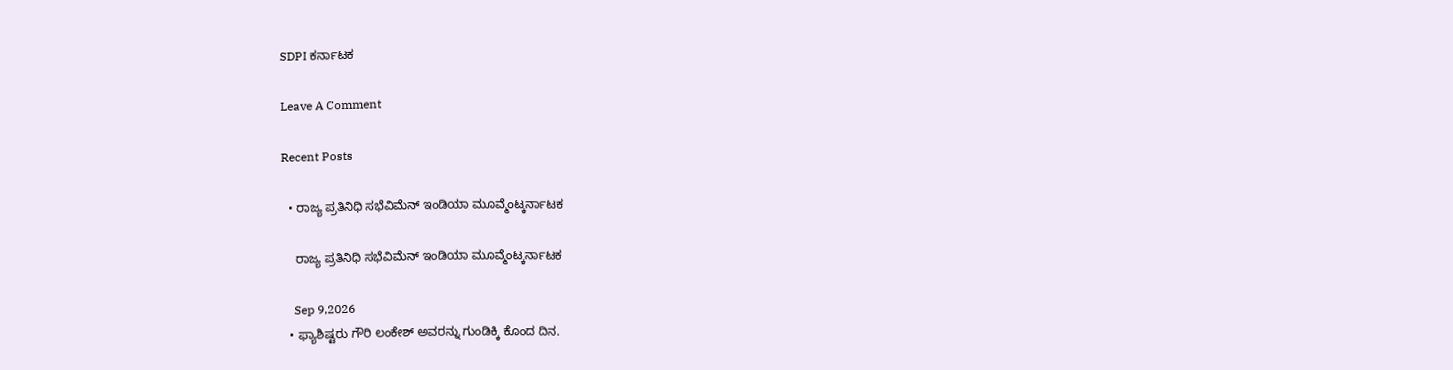SDPI ಕರ್ನಾಟಕ

Leave A Comment

Recent Posts

  • ರಾಜ್ಯ ಪ್ರತಿನಿಧಿ ಸಭೆವಿಮೆನ್ ಇಂಡಿಯಾ ಮೂವ್ಮೆಂಟ್ಕರ್ನಾಟಕ

    ರಾಜ್ಯ ಪ್ರತಿನಿಧಿ ಸಭೆವಿಮೆನ್ ಇಂಡಿಯಾ ಮೂವ್ಮೆಂಟ್ಕರ್ನಾಟಕ

    Sep 9,2026
  • ಫ್ಯಾಶಿಷ್ಟರು ಗೌರಿ ಲಂಕೇಶ್‌ ಅವರನ್ನು ಗುಂಡಿಕ್ಕಿ ಕೊಂದ ದಿನ.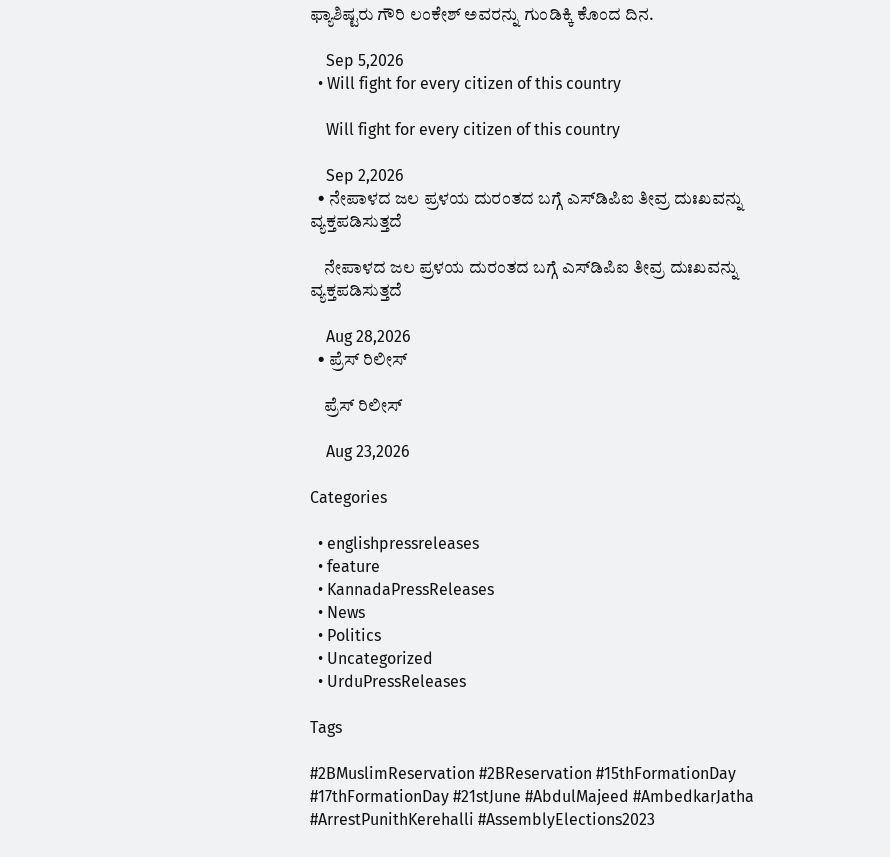ಫ್ಯಾಶಿಷ್ಟರು ಗೌರಿ ಲಂಕೇಶ್‌ ಅವರನ್ನು ಗುಂಡಿಕ್ಕಿ ಕೊಂದ ದಿನ.

    Sep 5,2026
  • Will fight for every citizen of this country

    Will fight for every citizen of this country

    Sep 2,2026
  • ನೇಪಾಳದ ಜಲ ಪ್ರಳಯ ದುರಂತದ ಬಗ್ಗೆ ಎಸ್‌ಡಿಪಿಐ ತೀವ್ರ ದುಃಖವನ್ನು ವ್ಯಕ್ತಪಡಿಸುತ್ತದೆ

    ನೇಪಾಳದ ಜಲ ಪ್ರಳಯ ದುರಂತದ ಬಗ್ಗೆ ಎಸ್‌ಡಿಪಿಐ ತೀವ್ರ ದುಃಖವನ್ನು ವ್ಯಕ್ತಪಡಿಸುತ್ತದೆ

    Aug 28,2026
  • ಪ್ರೆಸ್ ರಿಲೀಸ್

    ಪ್ರೆಸ್ ರಿಲೀಸ್

    Aug 23,2026

Categories

  • englishpressreleases
  • feature
  • KannadaPressReleases
  • News
  • Politics
  • Uncategorized
  • UrduPressReleases

Tags

#2BMuslimReservation #2BReservation #15thFormationDay #17thFormationDay #21stJune #AbdulMajeed #AmbedkarJatha #ArrestPunithKerehalli #AssemblyElections2023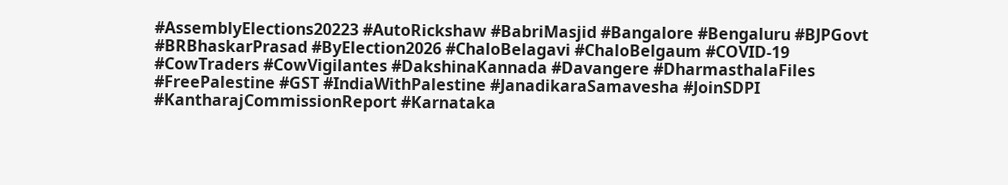#AssemblyElections20223 #AutoRickshaw #BabriMasjid #Bangalore #Bengaluru #BJPGovt #BRBhaskarPrasad #ByElection2026 #ChaloBelagavi #ChaloBelgaum #COVID-19 #CowTraders #CowVigilantes #DakshinaKannada #Davangere #DharmasthalaFiles #FreePalestine #GST #IndiaWithPalestine #JanadikaraSamavesha #JoinSDPI #KantharajCommissionReport #Karnataka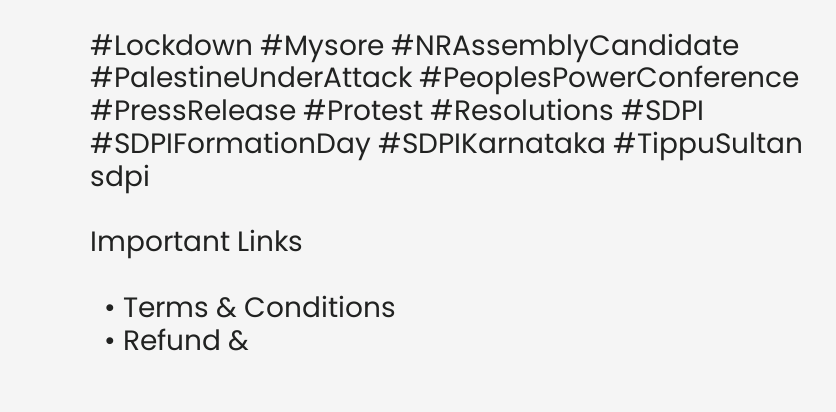#Lockdown #Mysore #NRAssemblyCandidate #PalestineUnderAttack #PeoplesPowerConference #PressRelease #Protest #Resolutions #SDPI #SDPIFormationDay #SDPIKarnataka #TippuSultan sdpi

Important Links

  • Terms & Conditions
  • Refund &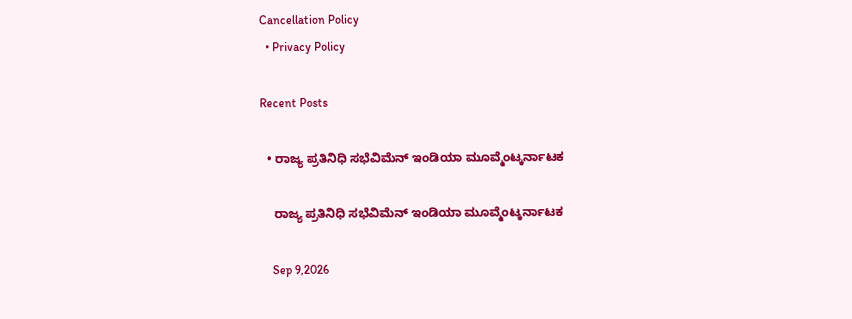Cancellation Policy
  • Privacy Policy

Recent Posts

  • ರಾಜ್ಯ ಪ್ರತಿನಿಧಿ ಸಭೆವಿಮೆನ್ ಇಂಡಿಯಾ ಮೂವ್ಮೆಂಟ್ಕರ್ನಾಟಕ

    ರಾಜ್ಯ ಪ್ರತಿನಿಧಿ ಸಭೆವಿಮೆನ್ ಇಂಡಿಯಾ ಮೂವ್ಮೆಂಟ್ಕರ್ನಾಟಕ

    Sep 9,2026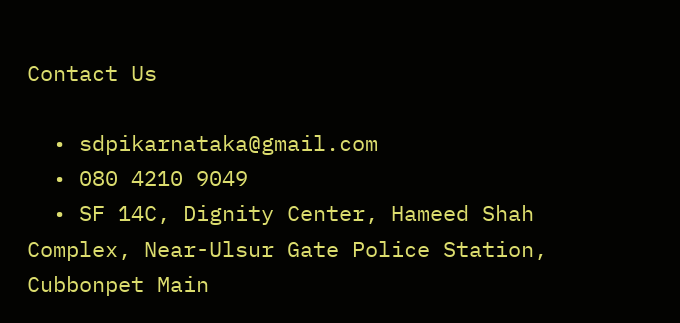Contact Us

  • sdpikarnataka@gmail.com
  • 080 4210 9049
  • SF 14C, Dignity Center, Hameed Shah Complex, Near-Ulsur Gate Police Station, Cubbonpet Main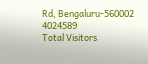Rd, Bengaluru-560002
4024589
Total Visitors